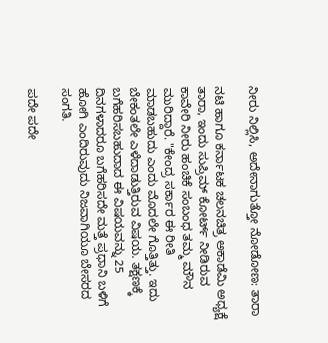ನೀರು ನಿಲ್ಲಿಸಿ, ಅದೇನಾಗುತ್ತೋ ನೋಡೋಣ: ತಾರಾ

ನಟಿ ಹಾಗೂ ಕರ್ನಾಟಕ ಚಲನಚಿತ್ರ ಅಕಾಡೆಮಿ ಅಧ್ಯಕ್ಷೆ ತಾರಾ, ಇಂದು ಸುಪ್ರಿಮ್ ಕೋರ್ಟ್ ನೀಡಿರುವ ಕಾವೇರಿ ನೀರು ಹಂಚಿಕೆ ಸಂಬಂಧ ತಮ್ಮ ಮೌನ ಮುರಿದ್ದಾರೆ. "ಕೇಂದ್ರ ಸರ್ಕಾರ ಈ ರೀತಿ ಮಾಡಬಹುದು ಎಂದು ಮೊದಲೇ ಗೊತ್ತಿತ್ತು. ಇದು ಬೇಕಂತಲೇ ಎಳೆದಾಡುತ್ತಿರುವ ವಿಷಯ. ತಕ್ಷಣಕ್ಕೆ ಬಗೆಹರಿಸಬಹುದಾದ ಈ ವಿಷಯವನ್ನು 25 ದಿನಗಳಾದರೂ ಬಗೆಹರಿಸದೇ ಮತ್ತೆ ಪ್ರಧಾನಿ ಬಳಿಗೆ ಹೋಗಿ ಎಂದಿರುವುದು ನಿಜವಾಗಿಯೂ ಬೇಸರದ ಸಂಗತಿ.

ಪದೇ ಪದೇ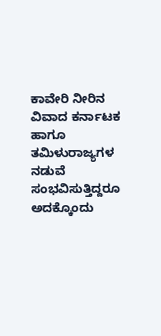ಕಾವೇರಿ ನೀರಿನ ವಿವಾದ ಕರ್ನಾಟಕ ಹಾಗೂ ತಮಿಳುರಾಜ್ಯಗಳ ನಡುವೆ ಸಂಭವಿಸುತ್ತಿದ್ದರೂ ಅದಕ್ಕೊಂದು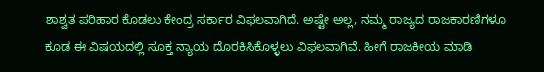ಶಾಶ್ವತ ಪರಿಹಾರ ಕೊಡಲು ಕೇಂದ್ರ ಸರ್ಕಾರ ವಿಫಲವಾಗಿದೆ. ಅಷ್ಟೇ ಅಲ್ಲ, ನಮ್ಮ ರಾಜ್ಯದ ರಾಜಕಾರಣಿಗಳೂ ಕೂಡ ಈ ವಿಷಯದಲ್ಲಿ ಸೂಕ್ತ ನ್ಯಾಯ ದೊರಕಿಸಿಕೊಳ್ಳಲು ವಿಫಲವಾಗಿವೆ. ಹೀಗೆ ರಾಜಕೀಯ ಮಾಡಿ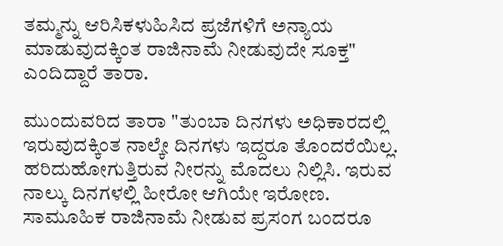ತಮ್ಮನ್ನು ಆರಿಸಿಕಳುಹಿಸಿದ ಪ್ರಜೆಗಳಿಗೆ ಅನ್ಯಾಯ ಮಾಡುವುದಕ್ಕಿಂತ ರಾಜಿನಾಮೆ ನೀಡುವುದೇ ಸೂಕ್ತ" ಎಂದಿದ್ದಾರೆ ತಾರಾ.

ಮುಂದುವರಿದ ತಾರಾ "ತುಂಬಾ ದಿನಗಳು ಅಧಿಕಾರದಲ್ಲಿ ಇರುವುದಕ್ಕಿಂತ ನಾಲ್ಕೇ ದಿನಗಳು ಇದ್ದರೂ ತೊಂದರೆಯಿಲ್ಲ. ಹರಿದುಹೋಗುತ್ತಿರುವ ನೀರನ್ನು ಮೊದಲು ನಿಲ್ಲಿಸಿ. ಇರುವ ನಾಲ್ಕು ದಿನಗಳಲ್ಲಿ ಹೀರೋ ಆಗಿಯೇ ಇರೋಣ. ಸಾಮೂಹಿಕ ರಾಜಿನಾಮೆ ನೀಡುವ ಪ್ರಸಂಗ ಬಂದರೂ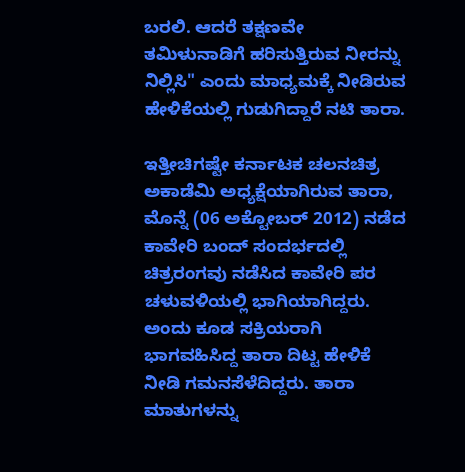ಬರಲಿ. ಆದರೆ ತಕ್ಷಣವೇ ತಮಿಳುನಾಡಿಗೆ ಹರಿಸುತ್ತಿರುವ ನೀರನ್ನು ನಿಲ್ಲಿಸಿ" ಎಂದು ಮಾಧ್ಯಮಕ್ಕೆ ನೀಡಿರುವ ಹೇಳಿಕೆಯಲ್ಲಿ ಗುಡುಗಿದ್ದಾರೆ ನಟಿ ತಾರಾ.

ಇತ್ತೀಚಿಗಷ್ಟೇ ಕರ್ನಾಟಕ ಚಲನಚಿತ್ರ ಅಕಾಡೆಮಿ ಅಧ್ಯಕ್ಷೆಯಾಗಿರುವ ತಾರಾ, ಮೊನ್ನೆ (06 ಅಕ್ಟೋಬರ್ 2012) ನಡೆದ ಕಾವೇರಿ ಬಂದ್ ಸಂದರ್ಭದಲ್ಲಿ ಚಿತ್ರರಂಗವು ನಡೆಸಿದ ಕಾವೇರಿ ಪರ ಚಳುವಳಿಯಲ್ಲಿ ಭಾಗಿಯಾಗಿದ್ದರು. ಅಂದು ಕೂಡ ಸಕ್ರಿಯರಾಗಿ ಭಾಗವಹಿಸಿದ್ದ ತಾರಾ ದಿಟ್ಟ ಹೇಳಿಕೆ ನೀಡಿ ಗಮನಸೆಳೆದಿದ್ದರು. ತಾರಾ ಮಾತುಗಳನ್ನು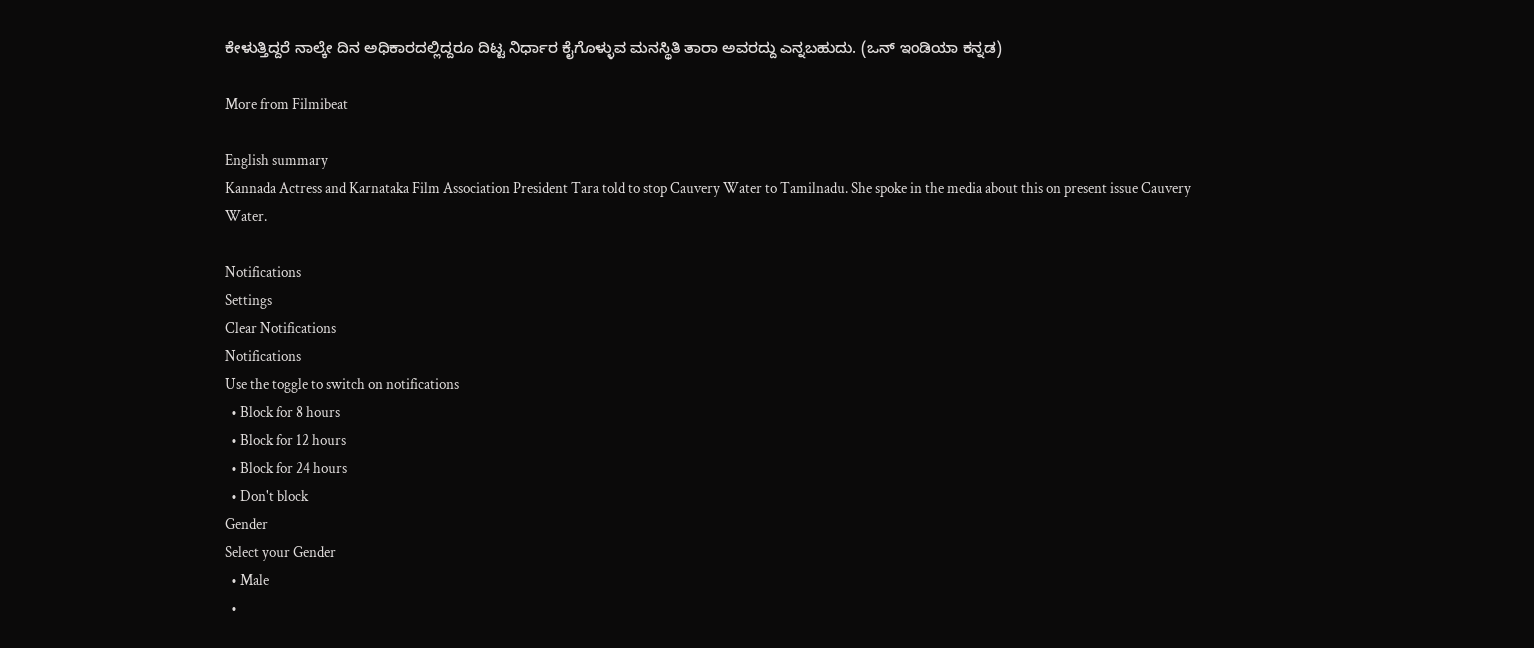ಕೇಳುತ್ತಿದ್ದರೆ ನಾಲ್ಕೇ ದಿನ ಅಧಿಕಾರದಲ್ಲಿದ್ದರೂ ದಿಟ್ಟ ನಿರ್ಧಾರ ಕೈಗೊಳ್ಳುವ ಮನಸ್ಥಿತಿ ತಾರಾ ಅವರದ್ದು ಎನ್ನಬಹುದು. (ಒನ್ ಇಂಡಿಯಾ ಕನ್ನಡ)

More from Filmibeat

English summary
Kannada Actress and Karnataka Film Association President Tara told to stop Cauvery Water to Tamilnadu. She spoke in the media about this on present issue Cauvery Water.

Notifications
Settings
Clear Notifications
Notifications
Use the toggle to switch on notifications
  • Block for 8 hours
  • Block for 12 hours
  • Block for 24 hours
  • Don't block
Gender
Select your Gender
  • Male
  •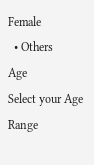Female
  • Others
Age
Select your Age Range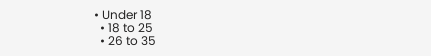• Under 18
  • 18 to 25
  • 26 to 35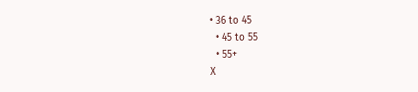• 36 to 45
  • 45 to 55
  • 55+
X